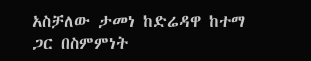አስቻለው ታመነ ከድሬዳዋ ከተማ ጋር በስምምነት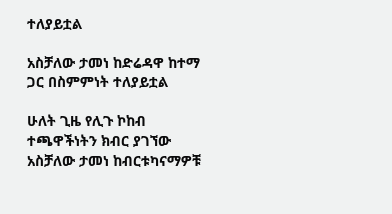ተለያይቷል

አስቻለው ታመነ ከድሬዳዋ ከተማ ጋር በስምምነት ተለያይቷል

ሁለት ጊዜ የሊጉ ኮከብ ተጫዋችነትን ክብር ያገኘው አስቻለው ታመነ ከብርቱካናማዎቹ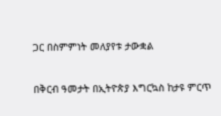ጋር በስምምነት መለያየቱ ታውቋል

በቅርብ ዓመታት በኢትዮጵያ እግርኳስ ከታዩ ምርጥ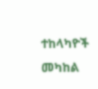ተከላካዮች መካከል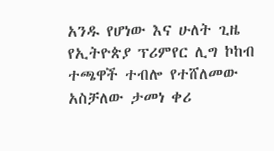አንዱ የሆነው እና ሁለት ጊዜ የኢትዮጵያ ፕሪምየር ሊግ ኮከብ ተጫዋች ተብሎ የተሸለመው አስቻለው ታመነ ቀሪ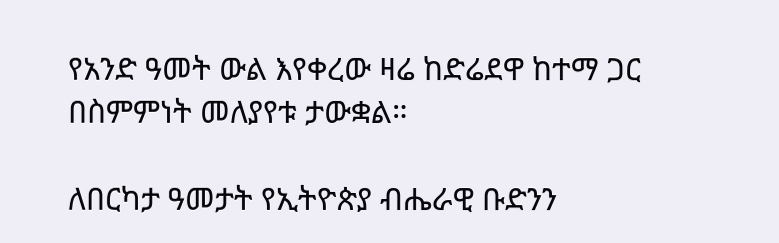የአንድ ዓመት ውል እየቀረው ዛሬ ከድሬደዋ ከተማ ጋር በስምምነት መለያየቱ ታውቋል።

ለበርካታ ዓመታት የኢትዮጵያ ብሔራዊ ቡድንን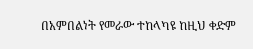በአምበልነት የመራው ተከላካዩ ከዚህ ቀድም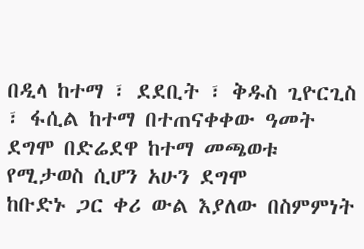በዲላ ከተማ ፣ ደደቢት ፣ ቅዱስ ጊዮርጊስ ፣ ፋሲል ከተማ በተጠናቀቀው ዓመት ደግሞ በድሬደዋ ከተማ መጫወቱ የሚታወስ ሲሆን አሁን ደግሞ
ከቡድኑ ጋር ቀሪ ውል እያለው በስምምነት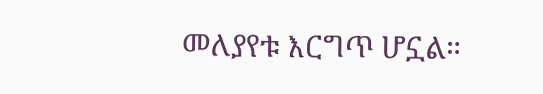መለያየቱ እርግጥ ሆኗል።